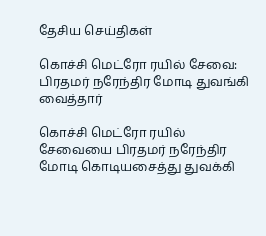தேசிய செய்திகள்

கொச்சி மெட்ரோ ரயில் சேவை: பிரதமர் நரேந்திர மோடி துவங்கி வைத்தார்

கொச்சி மெட்ரோ ரயில் சேவையை பிரதமர் நரேந்திர மோடி கொடியசைத்து துவக்கி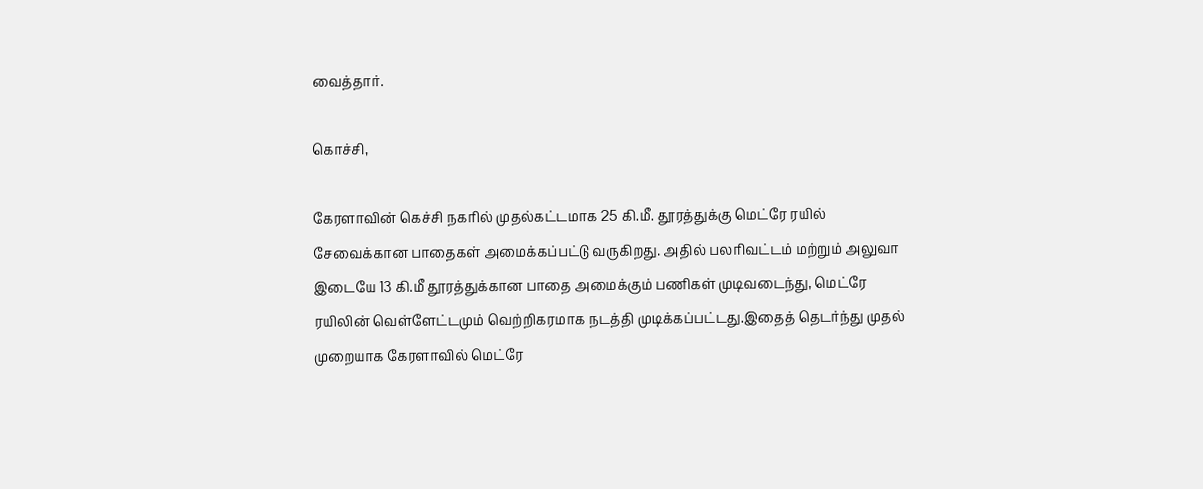வைத்தார்.

கொச்சி,

கேரளாவின் கெச்சி நகரில் முதல்கட்டமாக 25 கி.மீ. தூரத்துக்கு மெட்ரே ரயில் சேவைக்கான பாதைகள் அமைக்கப்பட்டு வருகிறது. அதில் பலரிவட்டம் மற்றும் அலுவா இடையே 13 கி.மீ தூரத்துக்கான பாதை அமைக்கும் பணிகள் முடிவடைந்து, மெட்ரே ரயிலின் வெள்ளேட்டமும் வெற்றிகரமாக நடத்தி முடிக்கப்பட்டது.இதைத் தெடர்ந்து முதல் முறையாக கேரளாவில் மெட்ரே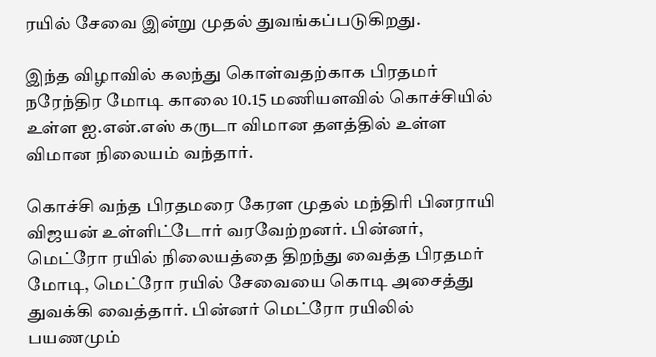ரயில் சேவை இன்று முதல் துவங்கப்படுகிறது.

இந்த விழாவில் கலந்து கொள்வதற்காக பிரதமர் நரேந்திர மோடி காலை 10.15 மணியளவில் கொச்சியில் உள்ள ஐ.என்.எஸ் கருடா விமான தளத்தில் உள்ள விமான நிலையம் வந்தார்.

கொச்சி வந்த பிரதமரை கேரள முதல் மந்திரி பினராயி விஜயன் உள்ளிட்டோர் வரவேற்றனர். பின்னர், மெட்ரோ ரயில் நிலையத்தை திறந்து வைத்த பிரதமர் மோடி, மெட்ரோ ரயில் சேவையை கொடி அசைத்து துவக்கி வைத்தார். பின்னர் மெட்ரோ ரயிலில் பயணமும்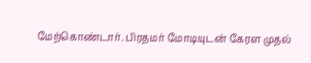மேற்கொண்டார். பிரதமர் மோடியுடன் கேரள முதல்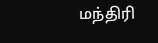மந்திரி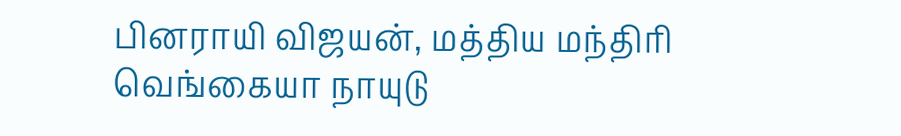பினராயி விஜயன், மத்திய மந்திரி வெங்கையா நாயுடு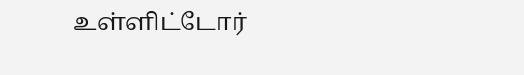உள்ளிட்டோர்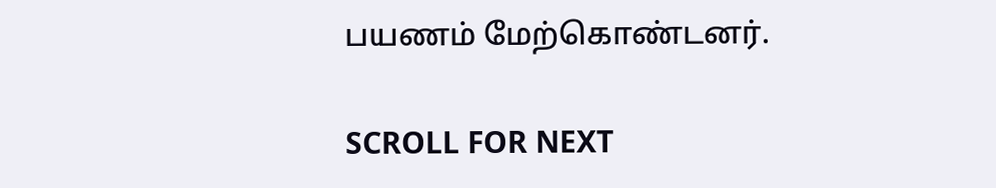பயணம் மேற்கொண்டனர்.

SCROLL FOR NEXT